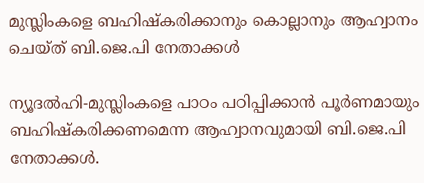മുസ്ലിംകളെ ബഹിഷ്‌കരിക്കാനും കൊല്ലാനും ആഹ്വാനം ചെയ്ത് ബി.ജെ.പി നേതാക്കള്‍

ന്യൂദല്‍ഹി-മുസ്ലിംകളെ പാഠം പഠിപ്പിക്കാന്‍ പൂര്‍ണമായും ബഹിഷ്‌കരിക്കണമെന്ന ആഹ്വാനവുമായി ബി.ജെ.പി നേതാക്കള്‍.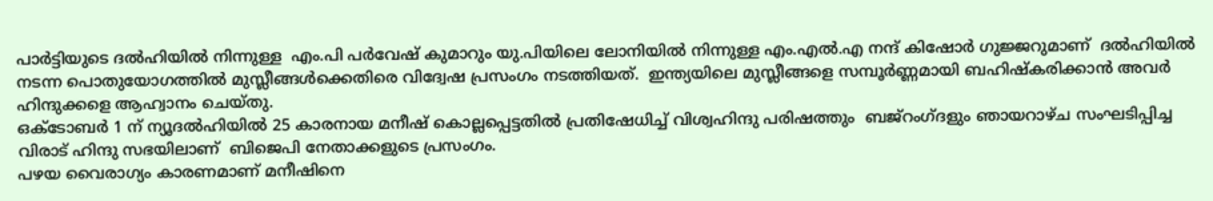പാര്‍ട്ടിയുടെ ദല്‍ഹിയില്‍ നിന്നുള്ള  എം.പി പര്‍വേഷ് കുമാറും യു.പിയിലെ ലോനിയില്‍ നിന്നുള്ള എം.എല്‍.എ നന്ദ് കിഷോര്‍ ഗുജ്ജറുമാണ്  ദല്‍ഹിയില്‍ നടന്ന പൊതുയോഗത്തില്‍ മുസ്ലീങ്ങള്‍ക്കെതിരെ വിദ്വേഷ പ്രസംഗം നടത്തിയത്.  ഇന്ത്യയിലെ മുസ്ലീങ്ങളെ സമ്പൂര്‍ണ്ണമായി ബഹിഷ്‌കരിക്കാന്‍ അവര്‍ ഹിന്ദുക്കളെ ആഹ്വാനം ചെയ്തു.
ഒക്ടോബര്‍ 1 ന് ന്യൂദല്‍ഹിയില്‍ 25 കാരനായ മനീഷ് കൊല്ലപ്പെട്ടതില്‍ പ്രതിഷേധിച്ച് വിശ്വഹിന്ദു പരിഷത്തും  ബജ്‌റംഗ്ദളും ഞായറാഴ്ച സംഘടിപ്പിച്ച വിരാട് ഹിന്ദു സഭയിലാണ്  ബിജെപി നേതാക്കളുടെ പ്രസംഗം.
പഴയ വൈരാഗ്യം കാരണമാണ് മനീഷിനെ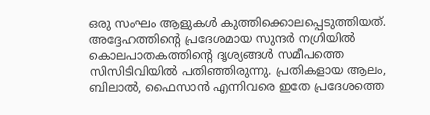ഒരു സംഘം ആളുകള്‍ കുത്തിക്കൊലപ്പെടുത്തിയത്. അദ്ദേഹത്തിന്റെ പ്രദേശമായ സുന്ദര്‍ നഗ്രിയില്‍ കൊലപാതകത്തിന്റെ ദൃശ്യങ്ങള്‍ സമീപത്തെ സിസിടിവിയില്‍ പതിഞ്ഞിരുന്നു. പ്രതികളായ ആലം, ബിലാല്‍, ഫൈസാന്‍ എന്നിവരെ ഇതേ പ്രദേശത്തെ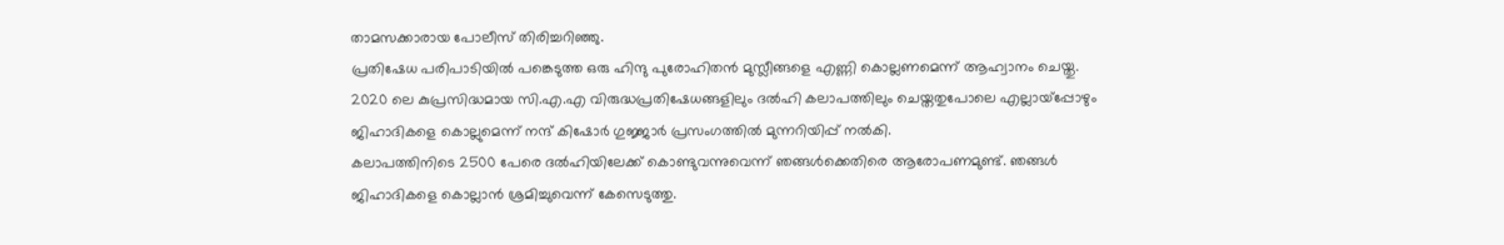താമസക്കാരായ പോലീസ് തിരിച്ചറിഞ്ഞു.
പ്രതിഷേധ പരിപാടിയില്‍ പങ്കെടുത്ത ഒരു ഹിന്ദു പുരോഹിതന്‍ മുസ്ലീങ്ങളെ എണ്ണി കൊല്ലണമെന്ന് ആഹ്വാനം ചെയ്തു.
2020 ലെ കുപ്രസിദ്ധമായ സി.എ.എ വിരുദ്ധപ്രതിഷേധങ്ങളിലും ദല്‍ഹി കലാപത്തിലും ചെയ്തതുപോലെ എല്ലായ്‌പ്പോഴും ജിഹാദികളെ കൊല്ലുമെന്ന് നന്ദ് കിഷോര്‍ ഗുജ്ജാര്‍ പ്രസംഗത്തില്‍ മുന്നറിയിപ്പ് നല്‍കി.
കലാപത്തിനിടെ 2500 പേരെ ദല്‍ഹിയിലേക്ക് കൊണ്ടുവന്നുവെന്ന് ഞങ്ങള്‍ക്കെതിരെ ആരോപണമുണ്ട്. ഞങ്ങള്‍ ജിഹാദികളെ കൊല്ലാന്‍ ശ്രമിച്ചുവെന്ന് കേസെടുത്തു.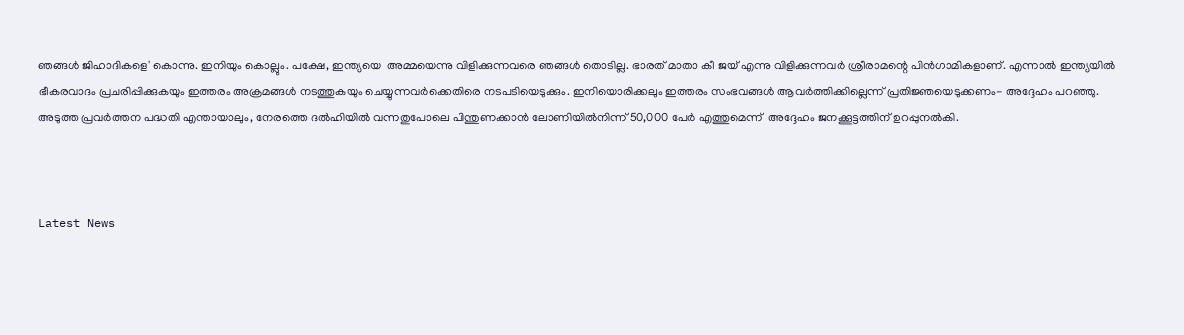ഞങ്ങള്‍ ജിഹാദികളെ' കൊന്നു. ഇനിയും കൊല്ലും. പക്ഷേ, ഇന്ത്യയെ  അമ്മയെന്നു വിളിക്കുന്നവരെ ഞങ്ങള്‍ തൊടില്ല. ഭാരത് മാതാ കീ ജയ് എന്നു വിളിക്കുന്നവര്‍ ശ്രീരാമന്റെ പിന്‍ഗാമികളാണ്. എന്നാല്‍ ഇന്ത്യയില്‍ ഭീകരവാദം പ്രചരിപ്പിക്കുകയും ഇത്തരം അക്രമങ്ങള്‍ നടത്തുകയും ചെയ്യുന്നവര്‍ക്കെതിരെ നടപടിയെടുക്കും. ഇനിയൊരിക്കലും ഇത്തരം സംഭവങ്ങള്‍ ആവര്‍ത്തിക്കില്ലെന്ന് പ്രതിജ്ഞയെടുക്കണം- അദ്ദേഹം പറഞ്ഞു.
അടുത്ത പ്രവര്‍ത്തന പദ്ധതി എന്തായാലും, നേരത്തെ ദല്‍ഹിയില്‍ വന്നതുപോലെ പിന്തുണക്കാന്‍ ലോണിയില്‍നിന്ന് 50,000 പേര്‍ എത്തുമെന്ന്  അദ്ദേഹം ജനക്കൂട്ടത്തിന് ഉറപ്പുനല്‍കി.



Latest News